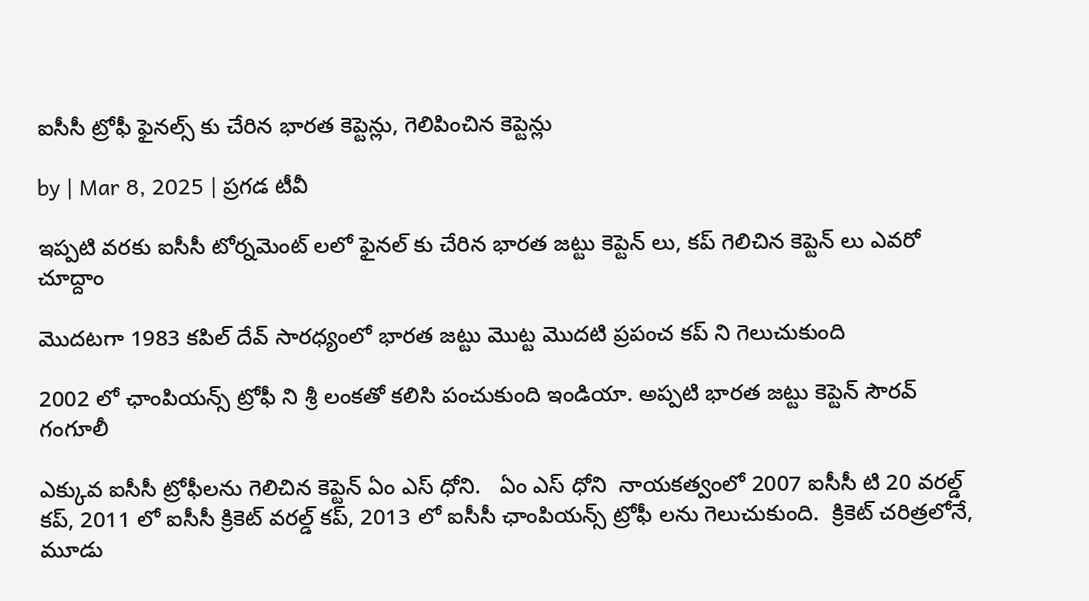ఐసీసీ ట్రోఫీ ఫైనల్స్ కు చేరిన భారత కెప్టెన్లు, గెలిపించిన కెప్టెన్లు

by | Mar 8, 2025 | ప్రగడ టీవీ

ఇప్పటి వరకు ఐసీసీ టోర్నమెంట్ లలో ఫైనల్ కు చేరిన భారత జట్టు కెప్టెన్ లు, కప్ గెలిచిన కెప్టెన్ లు ఎవరో చూద్దాం

మొదటగా 1983 కపిల్ దేవ్ సారధ్యంలో భారత జట్టు మొట్ట మొదటి ప్రపంచ కప్ ని గెలుచుకుంది

2002 లో ఛాంపియన్స్ ట్రోఫీ ని శ్రీ లంకతో కలిసి పంచుకుంది ఇండియా. అప్పటి భారత జట్టు కెప్టెన్ సౌరవ్ గంగూలీ

ఎక్కువ ఐసీసీ ట్రోఫీలను గెలిచిన కెప్టెన్ ఏం ఎస్ ధోని.   ఏం ఎస్ ధోని  నాయకత్వంలో 2007 ఐసీసీ టి 20 వరల్డ్ కప్, 2011 లో ఐసీసీ క్రికెట్ వరల్డ్ కప్, 2013 లో ఐసీసీ ఛాంపియన్స్ ట్రోఫీ లను గెలుచుకుంది.  క్రికెట్ చరిత్రలోనే, మూడు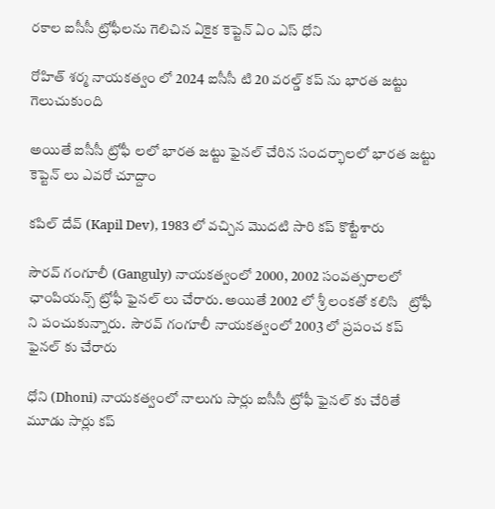రకాల ఐసీసీ ట్రోఫీలను గెలిచిన ఏకైక కెప్టెన్ ఏం ఎస్ ధోని

రోహిత్ శర్మ నాయకత్వం లో 2024 ఐసీసీ టి 20 వరల్డ్ కప్ ను భారత జట్టు గెలుచుకుంది

అయితే ఐసీసీ ట్రోఫీ లలో భారత జట్టు ఫైనల్ చేరిన సందర్భాలలో భారత జట్టు కెప్టెన్ లు ఎవరో చూద్దాం

కపిల్ దేవ్ (Kapil Dev), 1983 లో వచ్చిన మొదటి సారి కప్ కొట్టేశారు

సౌరవ్ గంగూలీ (Ganguly) నాయకత్వంలో 2000, 2002 సంవత్సరాలలో ఛాంపియన్స్ ట్రోఫీ ఫైనల్ లు చేరారు. అయితే 2002 లో శ్రీ లంకతో కలిసి   ట్రోఫీ ని పంచుకున్నారు.  సౌరవ్ గంగూలీ నాయకత్వంలో 2003 లో ప్రపంచ కప్ ఫైనల్ కు చేరారు

ధోని (Dhoni) నాయకత్వంలో నాలుగు సార్లు ఐసీసీ ట్రోఫీ ఫైనల్ కు చేరితే మూడు సార్లు కప్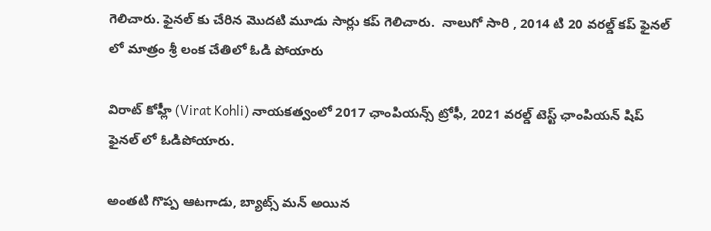గెలిచారు. ఫైనల్ కు చేరిన మొదటి మూడు సార్లు కప్ గెలిచారు.  నాలుగో సారి , 2014 టి 20 వరల్డ్ కప్ ఫైనల్ లో మాత్రం శ్రీ లంక చేతిలో ఓడి పోయారు

విరాట్ కోహ్లీ (Virat Kohli) నాయకత్వంలో 2017 ఛాంపియన్స్ ట్రోఫీ, 2021 వరల్డ్ టెస్ట్ ఛాంపియన్ షిప్ ఫైనల్ లో ఓడిపోయారు.

అంతటి గొప్ప ఆటగాడు, బ్యాట్స్ మన్ అయిన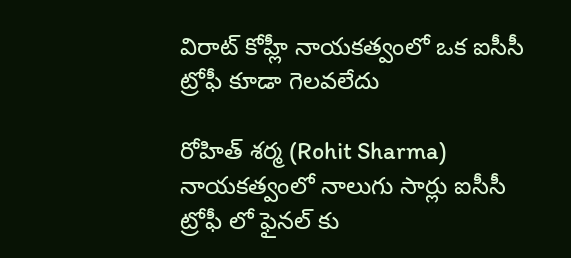విరాట్ కోహ్లీ నాయకత్వంలో ఒక ఐసీసీ ట్రోఫీ కూడా గెలవలేదు

రోహిత్ శర్మ (Rohit Sharma) నాయకత్వంలో నాలుగు సార్లు ఐసీసీ ట్రోఫీ లో ఫైనల్ కు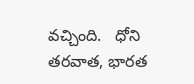వచ్చింది.   ధోని తరవాత, భారత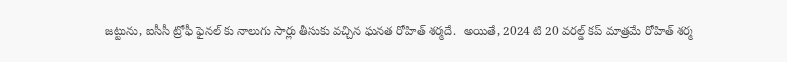జట్టును, ఐసీసీ ట్రోఫీ ఫైనల్ కు నాలుగు సార్లు తీసుకు వచ్చిన ఘనత రోహిత్ శర్మదే.  అయితే, 2024 టి 20 వరల్డ్ కప్ మాత్రమే రోహిత్ శర్మ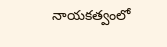నాయకత్వంలో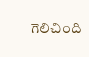గెలిచింది